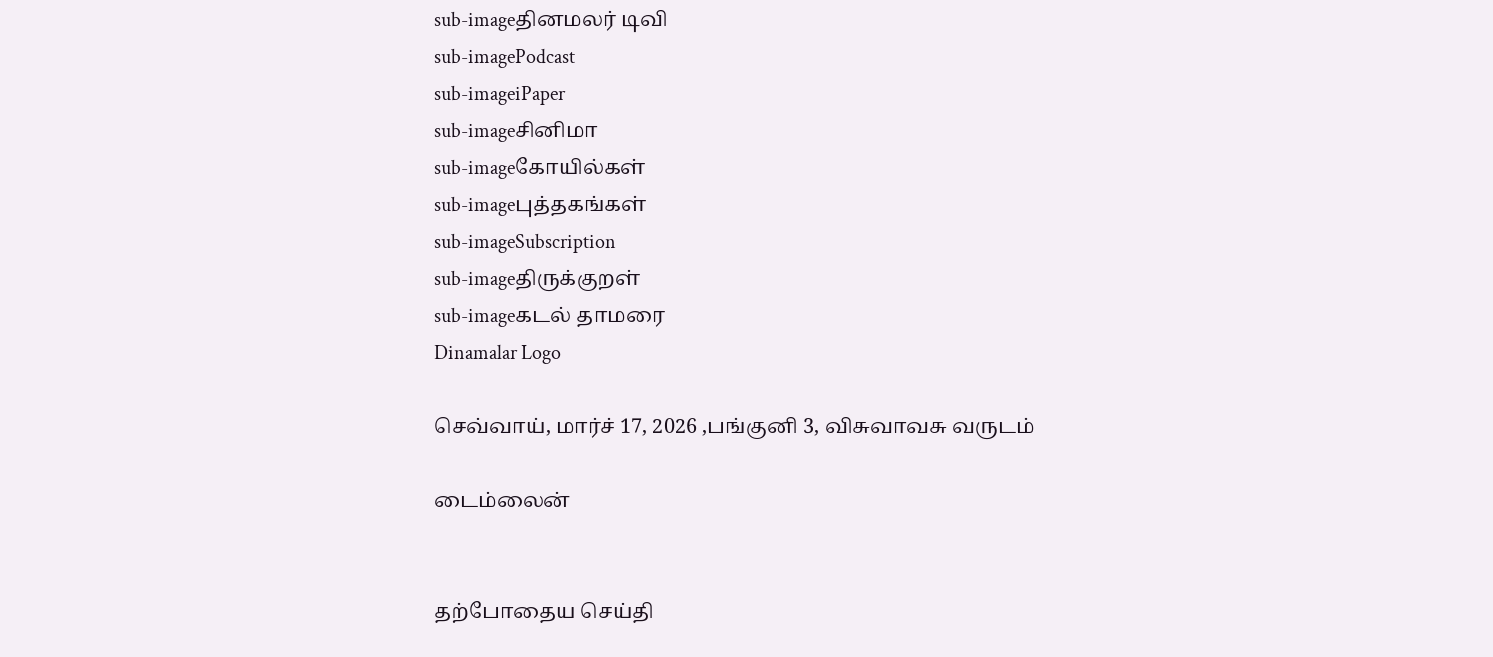sub-imageதினமலர் டிவி
sub-imagePodcast
sub-imageiPaper
sub-imageசினிமா
sub-imageகோயில்கள்
sub-imageபுத்தகங்கள்
sub-imageSubscription
sub-imageதிருக்குறள்
sub-imageகடல் தாமரை
Dinamalar Logo

செவ்வாய், மார்ச் 17, 2026 ,பங்குனி 3, விசுவாவசு வருடம்

டைம்லைன்


தற்போதைய செய்தி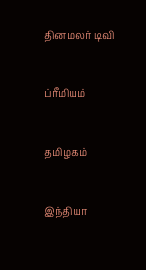தினமலர் டிவி


ப்ரீமியம்


தமிழகம்


இந்தியா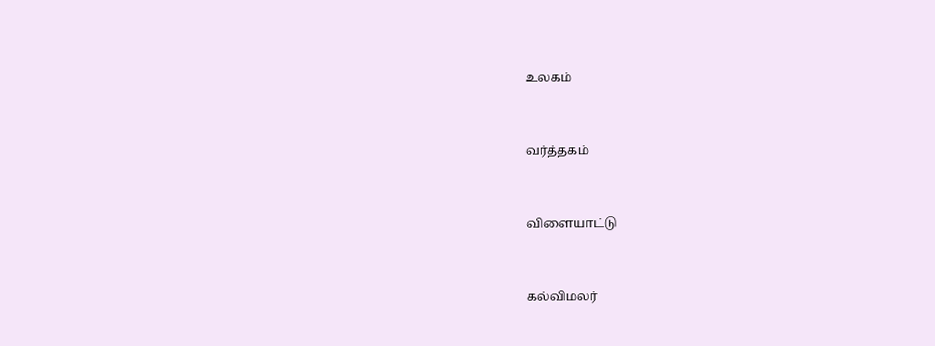உலகம்


வர்த்தகம்


விளையாட்டு


கல்விமலர்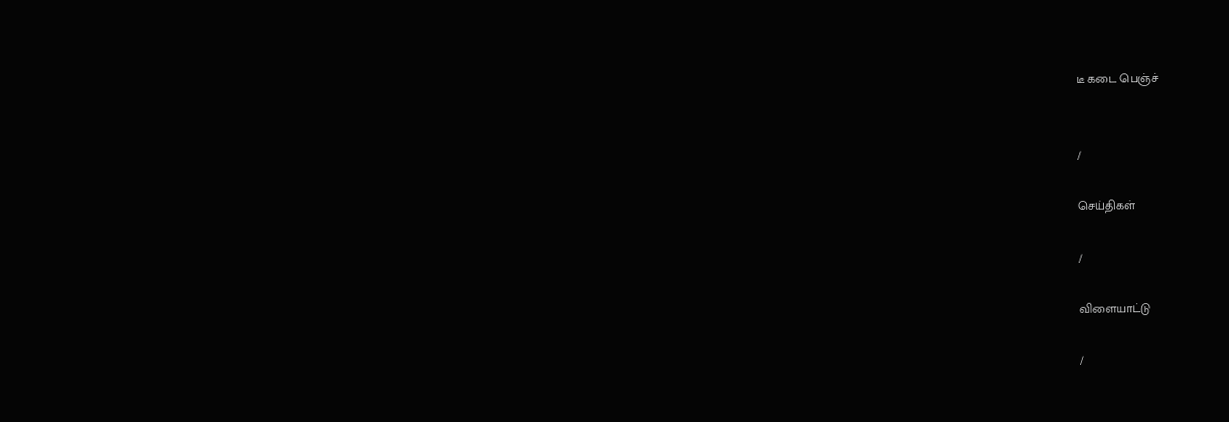டீ கடை பெஞ்ச்


/

செய்திகள்

/

விளையாட்டு

/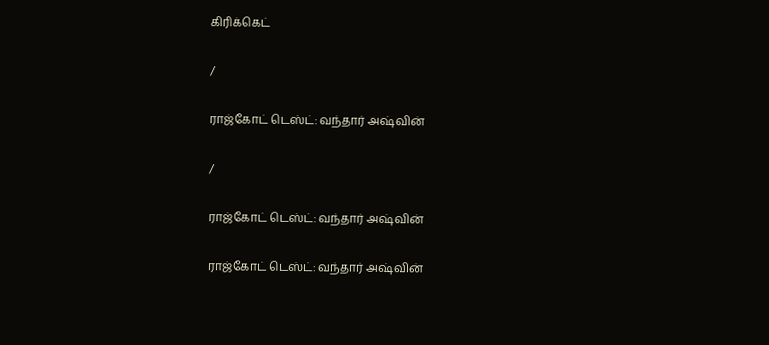கிரிக்கெட்

/

ராஜ்கோட் டெஸ்ட்: வந்தார் அஷ்வின்

/

ராஜ்கோட் டெஸ்ட்: வந்தார் அஷ்வின்

ராஜ்கோட் டெஸ்ட்: வந்தார் அஷ்வின்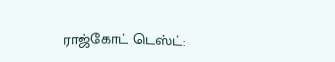ராஜ்கோட் டெஸ்ட்: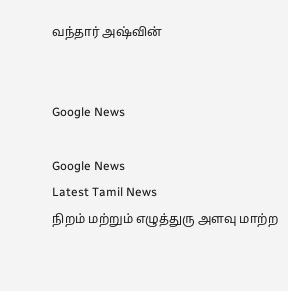வந்தார் அஷ்வின்


Google News

Google News
Latest Tamil News
நிறம் மற்றும் எழுத்துரு அளவு மாற்ற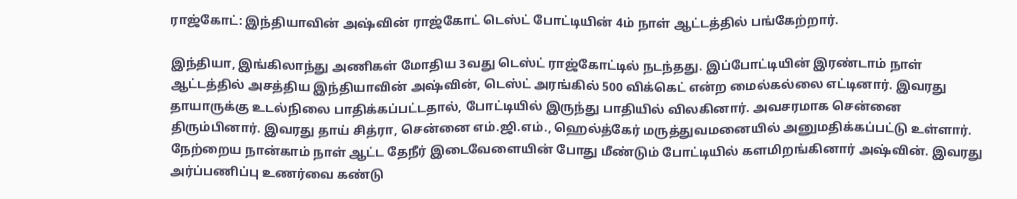ராஜ்கோட்: இந்தியாவின் அஷ்வின் ராஜ்கோட் டெஸ்ட் போட்டியின் 4ம் நாள் ஆட்டத்தில் பங்கேற்றார்.

இந்தியா, இங்கிலாந்து அணிகள் மோதிய 3வது டெஸ்ட் ராஜ்கோட்டில் நடந்தது. இப்போட்டியின் இரண்டாம் நாள் ஆட்டத்தில் அசத்திய இந்தியாவின் அஷ்வின், டெஸ்ட் அரங்கில் 500 விக்கெட் என்ற மைல்கல்லை எட்டினார். இவரது தாயாருக்கு உடல்நிலை பாதிக்கப்பட்டதால், போட்டியில் இருந்து பாதியில் விலகினார். அவசரமாக சென்னை திரும்பினார். இவரது தாய் சித்ரா, சென்னை எம்.ஜி.எம்., ஹெல்த்கேர் மருத்துவமனையில் அனுமதிக்கப்பட்டு உள்ளார். நேற்றைய நான்காம் நாள் ஆட்ட தேநீர் இடைவேளையின் போது மீண்டும் போட்டியில் களமிறங்கினார் அஷ்வின். இவரது அர்ப்பணிப்பு உணர்வை கண்டு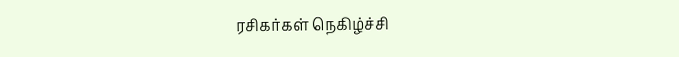ரசிகர்கள் நெகிழ்ச்சி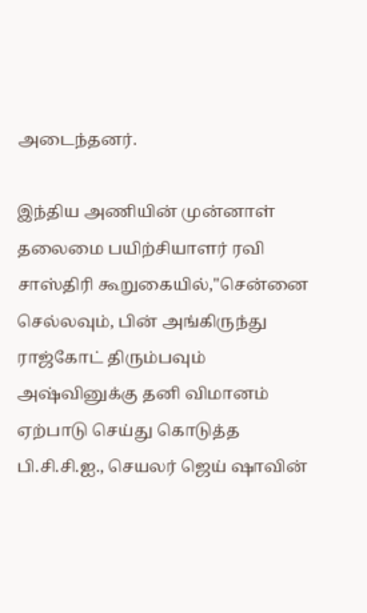அடைந்தனர்.

இந்திய அணியின் முன்னாள் தலைமை பயிற்சியாளர் ரவி சாஸ்திரி கூறுகையில்,''சென்னை செல்லவும், பின் அங்கிருந்து ராஜ்கோட் திரும்பவும் அஷ்வினுக்கு தனி விமானம் ஏற்பாடு செய்து கொடுத்த பி.சி.சி.ஐ., செயலர் ஜெய் ஷாவின்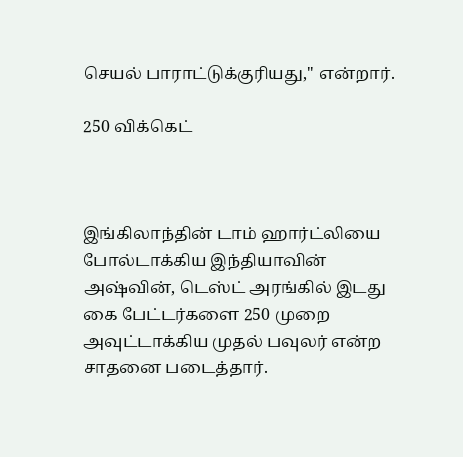செயல் பாராட்டுக்குரியது,'' என்றார்.

250 விக்கெட்



இங்கிலாந்தின் டாம் ஹார்ட்லியை போல்டாக்கிய இந்தியாவின் அஷ்வின், டெஸ்ட் அரங்கில் இடது கை பேட்டர்களை 250 முறை அவுட்டாக்கிய முதல் பவுலர் என்ற சாதனை படைத்தார்.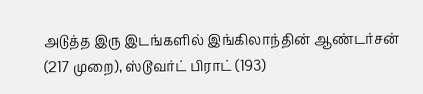அடுத்த இரு இடங்களில் இங்கிலாந்தின் ஆண்டர்சன் (217 முறை), ஸ்டூவர்ட் பிராட் (193)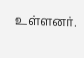உள்ளனர்.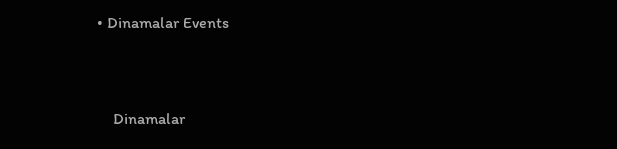• Dinamalar Events


    Dinamalar